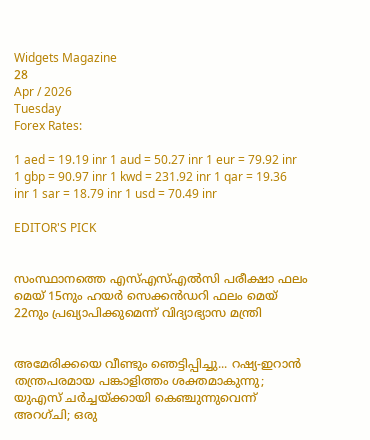Widgets Magazine
28
Apr / 2026
Tuesday
Forex Rates:

1 aed = 19.19 inr 1 aud = 50.27 inr 1 eur = 79.92 inr 1 gbp = 90.97 inr 1 kwd = 231.92 inr 1 qar = 19.36 inr 1 sar = 18.79 inr 1 usd = 70.49 inr

EDITOR'S PICK


സംസ്ഥാനത്തെ എസ്എസ്എൽസി പരീക്ഷാ ഫലം മെയ് 15നും ഹയർ സെക്കൻഡറി ഫലം മെയ് 22നും പ്രഖ്യാപിക്കുമെന്ന് വിദ്യാഭ്യാസ മന്ത്രി


അമേരിക്കയെ വീണ്ടും ഞെട്ടിപ്പിച്ചു... റഷ്യ-ഇറാൻ തന്ത്രപരമായ പങ്കാളിത്തം ശക്തമാകുന്നു; യുഎസ് ചർച്ചയ്ക്കായി കെഞ്ചുന്നുവെന്ന് അറഗ്ചി; ഒരു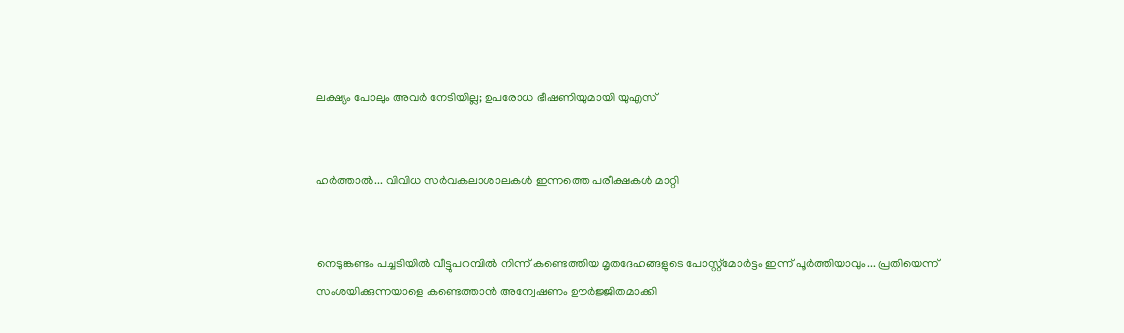ലക്ഷ്യം പോലും അവർ നേടിയില്ല; ഉപരോധ ഭീഷണിയുമായി യുഎസ്


ഹര്‍ത്താല്‍... വിവിധ സർവകലാശാലകൾ ഇന്നത്തെ പരീക്ഷകൾ മാറ്റി


നെടുങ്കണ്ടം പച്ചടിയിൽ വീട്ടുപറമ്പിൽ നിന്ന് കണ്ടെത്തിയ മൃതദേഹങ്ങളുടെ പോസ്റ്റ്മോർട്ടം ഇന്ന് പൂർത്തിയാവും... പ്രതിയെന്ന് സംശയിക്കുന്നയാളെ കണ്ടെത്താൻ അന്വേഷണം ഊർജ്ജിതമാക്കി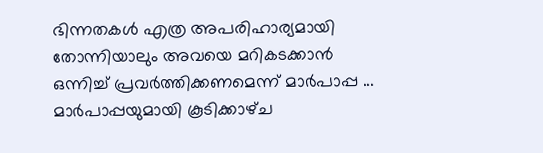ഭിന്നതകൾ എത്ര അപരിഹാര്യമായി തോന്നിയാലും അവയെ മറികടക്കാൻ ഒന്നിച്ച്‌ പ്രവർത്തിക്കണമെന്ന് മാർപാപ്പ ... മാർപാപ്പയുമായി കൂടിക്കാഴ്‌ച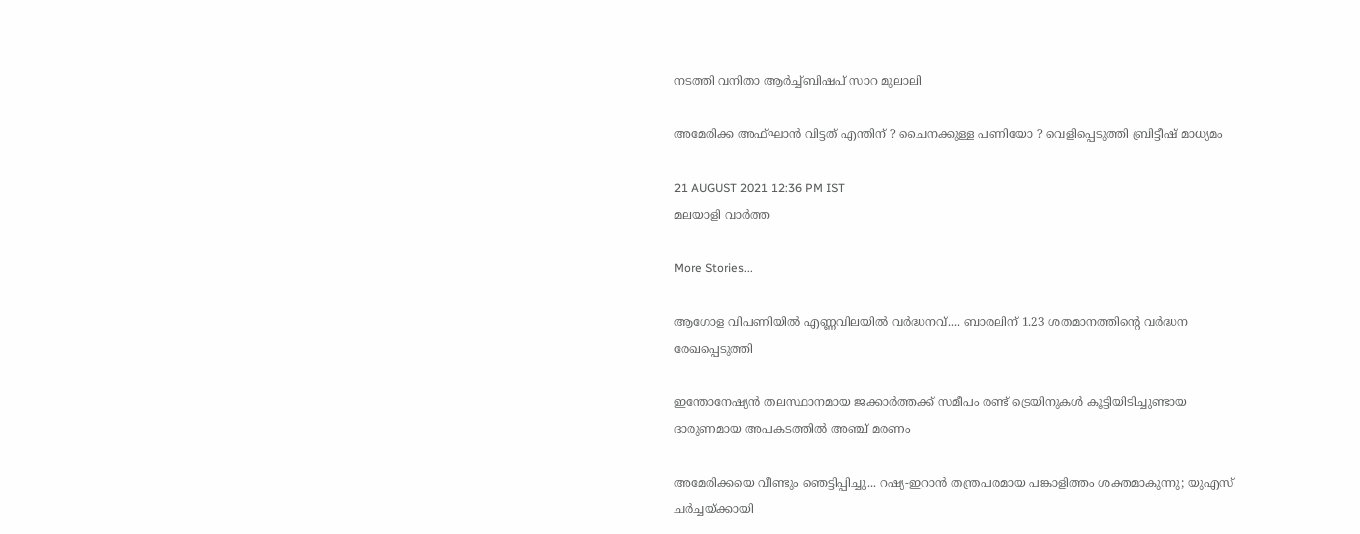നടത്തി വനിതാ ആർച്ച്‌ബിഷപ് സാറ മുലാലി

അമേരിക്ക അഫ്ഘാൻ വിട്ടത് എന്തിന് ? ചൈനക്കുള്ള പണിയോ ? വെളിപ്പെടുത്തി ബ്രിട്ടീഷ് മാധ്യമം

21 AUGUST 2021 12:36 PM IST
മലയാളി വാര്‍ത്ത

More Stories...

ആഗോള വിപണിയില്‍ എണ്ണവിലയിൽ വർദ്ധനവ്.... ബാരലിന് 1.23 ശതമാനത്തിന്റെ വര്‍ദ്ധന രേഖപ്പെടുത്തി

ഇന്തോനേഷ്യൻ തലസ്ഥാനമായ ജക്കാർത്തക്ക് സമീപം രണ്ട് ട്രെയിനുകൾ കൂട്ടിയിടിച്ചുണ്ടായ ദാരുണമായ അപകടത്തിൽ അഞ്ച് മരണം

അമേരിക്കയെ വീണ്ടും ഞെട്ടിപ്പിച്ചു... റഷ്യ-ഇറാൻ തന്ത്രപരമായ പങ്കാളിത്തം ശക്തമാകുന്നു; യുഎസ് ചർച്ചയ്ക്കായി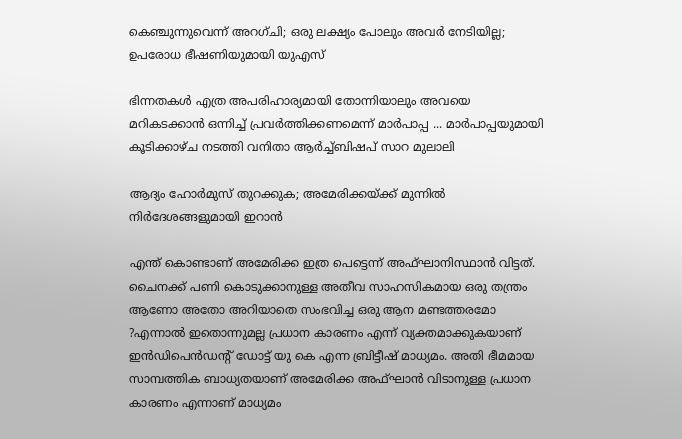കെഞ്ചുന്നുവെന്ന് അറഗ്ചി; ഒരു ലക്ഷ്യം പോലും അവർ നേടിയില്ല; ഉപരോധ ഭീഷണിയുമായി യുഎസ്

ഭിന്നതകൾ എത്ര അപരിഹാര്യമായി തോന്നിയാലും അവയെ മറികടക്കാൻ ഒന്നിച്ച്‌ പ്രവർത്തിക്കണമെന്ന് മാർപാപ്പ ... മാർപാപ്പയുമായി കൂടിക്കാഴ്‌ച നടത്തി വനിതാ ആർച്ച്‌ബിഷപ് സാറ മുലാലി

ആദ്യം ഹോര്‍മുസ് തുറക്കുക; അമേരിക്കയ്ക്ക് മുന്നില്‍ നിര്‍ദേശങ്ങളുമായി ഇറാന്‍

എന്ത് കൊണ്ടാണ് അമേരിക്ക ഇത്ര പെട്ടെന്ന് അഫ്ഘാനിസ്ഥാൻ വിട്ടത്. ചൈനക്ക് പണി കൊടുക്കാനുള്ള അതീവ സാഹസികമായ ഒരു തന്ത്രം ആണോ അതോ അറിയാതെ സംഭവിച്ച ഒരു ആന മണ്ടത്തരമോ ?എന്നാൽ ഇതൊന്നുമല്ല പ്രധാന കാരണം എന്ന് വ്യക്തമാക്കുകയാണ് ഇൻഡിപെൻഡന്റ് ഡോട്ട് യു കെ എന്ന ബ്രിട്ടീഷ് മാധ്യമം. അതി ഭീമമായ സാമ്പത്തിക ബാധ്യതയാണ് അമേരിക്ക അഫ്ഘാൻ വിടാനുള്ള പ്രധാന കാരണം എന്നാണ് മാധ്യമം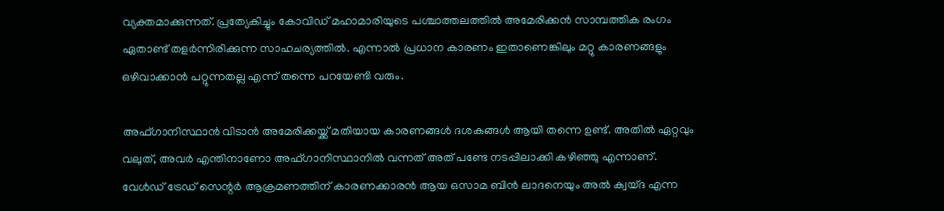വ്യക്തമാക്കുന്നത്. പ്രത്യേകിച്ചും കോവിഡ് മഹാമാരിയുടെ പശ്ചാത്തലത്തിൽ അമേരിക്കൻ സാമ്പത്തിക രംഗം ഏതാണ്ട് തളർന്നിരിക്കുന്ന സാഹചര്യത്തിൽ. എന്നാൽ പ്രധാന കാരണം ഇതാണെങ്കിലും മറ്റു കാരണങ്ങളും ഒഴിവാക്കാൻ പറ്റുന്നതല്ല എന്ന് തന്നെ പറയേണ്ടി വരും.

അഫ്‌ഗാനിസ്ഥാൻ വിടാൻ അമേരിക്കയ്ക്ക് മതിയായ കാരണങ്ങൾ ദശകങ്ങൾ ആയി തന്നെ ഉണ്ട്. അതിൽ ഏറ്റവും വലുത്, അവർ എന്തിനാണോ അഫ്‌ഗാനിസ്ഥാനിൽ വന്നത് അത് പണ്ടേ നടപ്പിലാക്കി കഴിഞ്ഞു എന്നാണ്. വേൾഡ് ട്രേഡ് സെന്റർ ആക്രമണത്തിന് കാരണക്കാരൻ ആയ ഒസാമ ബിൻ ലാദനെയും അൽ ക്വയ്‌ദ എന്ന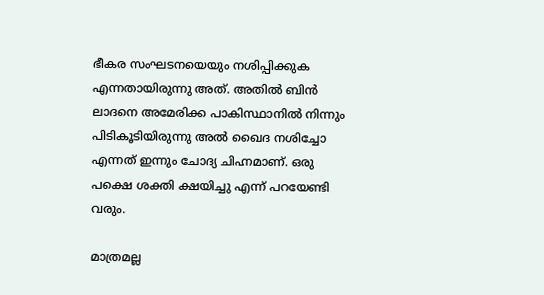ഭീകര സംഘടനയെയും നശിപ്പിക്കുക എന്നതായിരുന്നു അത്. അതിൽ ബിൻ ലാദനെ അമേരിക്ക പാകിസ്ഥാനിൽ നിന്നും പിടികൂടിയിരുന്നു അൽ ഖൈദ നശിച്ചോ എന്നത് ഇന്നും ചോദ്യ ചിഹ്നമാണ്. ഒരു പക്ഷെ ശക്തി ക്ഷയിച്ചു എന്ന് പറയേണ്ടി വരും.

മാത്രമല്ല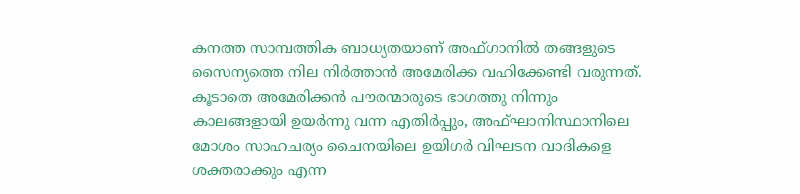കനത്ത സാമ്പത്തിക ബാധ്യതയാണ് അഫ്‌ഗാനിൽ തങ്ങളുടെ സൈന്യത്തെ നില നിർത്താൻ അമേരിക്ക വഹിക്കേണ്ടി വരുന്നത്. കൂടാതെ അമേരിക്കൻ പൗരന്മാരുടെ ഭാഗത്തു നിന്നും കാലങ്ങളായി ഉയർന്നു വന്ന എതിർപ്പും, അഫ്ഘാനിസ്ഥാനിലെ മോശം സാഹചര്യം ചൈനയിലെ ഉയിഗർ വിഘടന വാദികളെ ശക്തരാക്കും എന്ന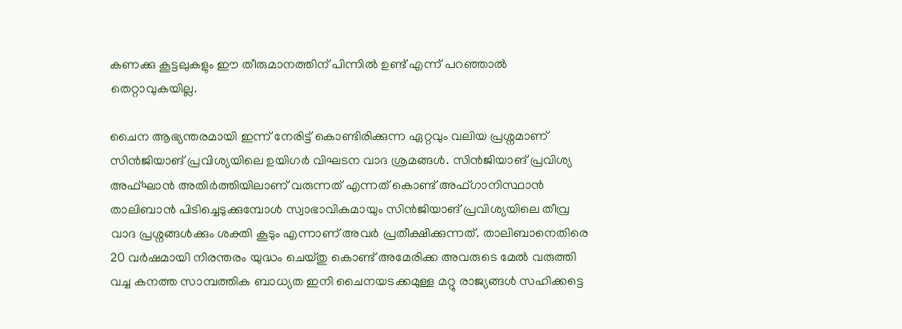കണക്കു കൂട്ടലുകളും ഈ തീരുമാനത്തിന് പിന്നിൽ ഉണ്ട് എന്ന് പറഞ്ഞാൽ തെറ്റാവുകയില്ല.

ചൈന ആഭ്യന്തരമായി ഇന്ന് നേരിട്ട് കൊണ്ടിരിക്കുന്ന ഏറ്റവും വലിയ പ്രശ്നമാണ് സിൻജിയാങ് പ്രവിശ്യയിലെ ഉയിഗർ വിഘടന വാദ ശ്രമങ്ങൾ. സിൻജിയാങ് പ്രവിശ്യ അഫ്ഘാൻ അതിർത്തിയിലാണ് വരുന്നത് എന്നത് കൊണ്ട് അഫ്‌ഗാനിസ്ഥാൻ താലിബാൻ പിടിച്ചെടുക്കുമ്പോൾ സ്വാഭാവികമായും സിൻജിയാങ് പ്രവിശ്യയിലെ തീവ്ര വാദ പ്രശ്നങ്ങൾക്കും ശക്തി കൂടും എന്നാണ് അവർ പ്രതീക്ഷിക്കുന്നത്. താലിബാനെതിരെ 20 വർഷമായി നിരന്തരം യുദ്ധം ചെയ്തു കൊണ്ട് അമേരിക്ക അവരുടെ മേൽ വരുത്തി വച്ച കനത്ത സാമ്പത്തിക ബാധ്യത ഇനി ചൈനയടക്കമുള്ള മറ്റു രാജ്യങ്ങൾ സഹിക്കട്ടെ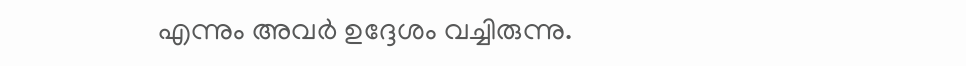എന്നും അവർ ഉദ്ദേശം വച്ചിരുന്നു.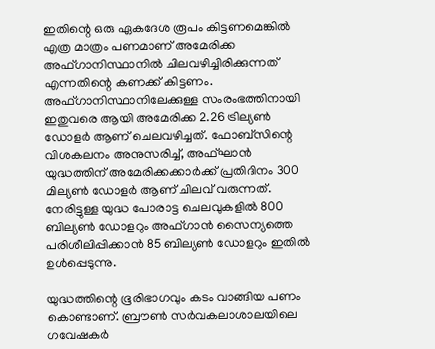ഇതിന്റെ ഒരു ഏകദേശ രൂപം കിട്ടണമെങ്കിൽ എത്ര മാത്രം പണമാണ് അമേരിക്ക അഫ്‌ഗാനിസ്ഥാനിൽ ചിലവഴിച്ചിരിക്കുന്നത് എന്നതിന്റെ കണക്ക് കിട്ടണം. അഫ്ഗാനിസ്ഥാനിലേക്കുള്ള സംരംഭത്തിനായി ഇതുവരെ ആയി അമേരിക്ക 2.26 ട്രില്യൺ ഡോളർ ആണ് ചെലവഴിച്ചത്. ഫോബ്സിന്റെ വിശകലനം അനുസരിച്ച്, അഫ്ഘാൻ യുദ്ധത്തിന് അമേരിക്കക്കാർക്ക് പ്രതിദിനം 300 മില്യൺ ഡോളർ ആണ് ചിലവ് വരുന്നത്. നേരിട്ടുള്ള യുദ്ധ പോരാട്ട ചെലവുകളിൽ 800 ബില്യൺ ഡോളറും അഫ്ഗാൻ സൈന്യത്തെ പരിശീലിപ്പിക്കാൻ 85 ബില്യൺ ഡോളറും ഇതിൽ ഉൾപ്പെടുന്നു.

യുദ്ധത്തിന്റെ ഭൂരിഭാഗവും കടം വാങ്ങിയ പണം കൊണ്ടാണ്. ബ്രൗൺ സർവകലാശാലയിലെ ഗവേഷകർ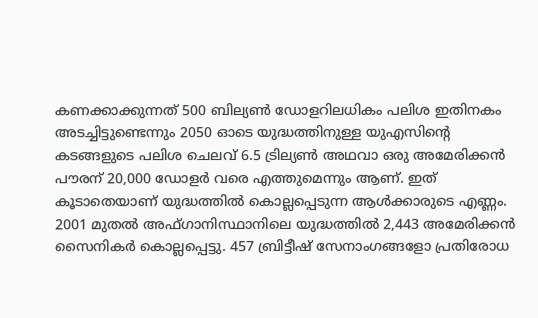കണക്കാക്കുന്നത് 500 ബില്യൺ ഡോളറിലധികം പലിശ ഇതിനകം അടച്ചിട്ടുണ്ടെന്നും 2050 ഓടെ യുദ്ധത്തിനുള്ള യുഎസിന്റെ കടങ്ങളുടെ പലിശ ചെലവ് 6.5 ട്രില്യൺ അഥവാ ഒരു അമേരിക്കൻ പൗരന് 20,000 ഡോളർ വരെ എത്തുമെന്നും ആണ്. ഇത് കൂടാതെയാണ് യുദ്ധത്തിൽ കൊല്ലപ്പെടുന്ന ആൾക്കാരുടെ എണ്ണം. 2001 മുതൽ അഫ്ഗാനിസ്ഥാനിലെ യുദ്ധത്തിൽ 2,443 അമേരിക്കൻ സൈനികർ കൊല്ലപ്പെട്ടു. 457 ബ്രിട്ടീഷ് സേനാംഗങ്ങളോ പ്രതിരോധ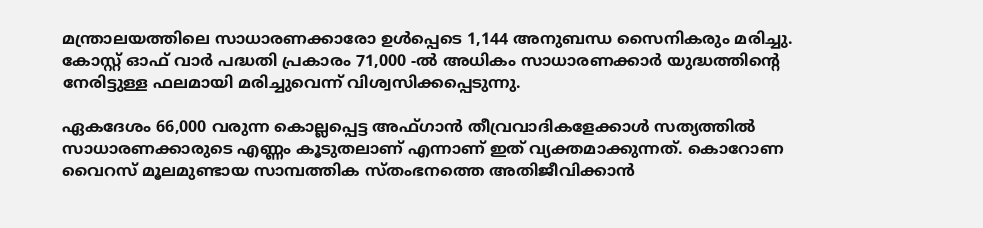മന്ത്രാലയത്തിലെ സാധാരണക്കാരോ ഉൾപ്പെടെ 1,144 അനുബന്ധ സൈനികരും മരിച്ചു. കോസ്റ്റ് ഓഫ് വാർ പദ്ധതി പ്രകാരം 71,000 -ൽ അധികം സാധാരണക്കാർ യുദ്ധത്തിന്റെ നേരിട്ടുള്ള ഫലമായി മരിച്ചുവെന്ന് വിശ്വസിക്കപ്പെടുന്നു.

ഏകദേശം 66,000 വരുന്ന കൊല്ലപ്പെട്ട അഫ്ഗാൻ തീവ്രവാദികളേക്കാൾ സത്യത്തിൽ സാധാരണക്കാരുടെ എണ്ണം കൂടുതലാണ് എന്നാണ് ഇത് വ്യക്തമാക്കുന്നത്. കൊറോണ വൈറസ് മൂലമുണ്ടായ സാമ്പത്തിക സ്തംഭനത്തെ അതിജീവിക്കാൻ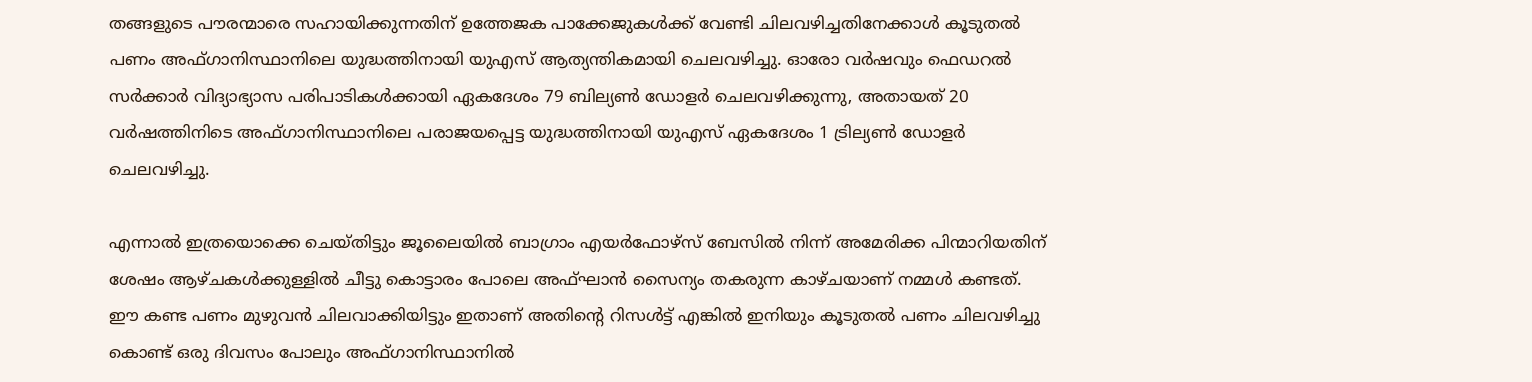തങ്ങളുടെ പൗരന്മാരെ സഹായിക്കുന്നതിന് ഉത്തേജക പാക്കേജുകൾക്ക് വേണ്ടി ചിലവഴിച്ചതിനേക്കാൾ കൂടുതൽ പണം അഫ്ഗാനിസ്ഥാനിലെ യുദ്ധത്തിനായി യുഎസ് ആത്യന്തികമായി ചെലവഴിച്ചു. ഓരോ വർഷവും ഫെഡറൽ സർക്കാർ വിദ്യാഭ്യാസ പരിപാടികൾക്കായി ഏകദേശം 79 ബില്യൺ ഡോളർ ചെലവഴിക്കുന്നു, അതായത് 20 വർഷത്തിനിടെ അഫ്ഗാനിസ്ഥാനിലെ പരാജയപ്പെട്ട യുദ്ധത്തിനായി യുഎസ് ഏകദേശം 1 ട്രില്യൺ ഡോളർ ചെലവഴിച്ചു.

എന്നാൽ ഇത്രയൊക്കെ ചെയ്തിട്ടും ജൂലൈയിൽ ബാഗ്രാം എയർഫോഴ്സ് ബേസിൽ നിന്ന് അമേരിക്ക പിന്മാറിയതിന് ശേഷം ആഴ്ചകൾക്കുള്ളിൽ ചീട്ടു കൊട്ടാരം പോലെ അഫ്ഘാൻ സൈന്യം തകരുന്ന കാഴ്ചയാണ് നമ്മൾ കണ്ടത്. ഈ കണ്ട പണം മുഴുവൻ ചിലവാക്കിയിട്ടും ഇതാണ് അതിന്റെ റിസൾട്ട് എങ്കിൽ ഇനിയും കൂടുതൽ പണം ചിലവഴിച്ചു കൊണ്ട് ഒരു ദിവസം പോലും അഫ്‌ഗാനിസ്ഥാനിൽ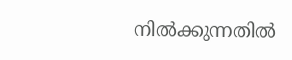നിൽക്കുന്നതിൽ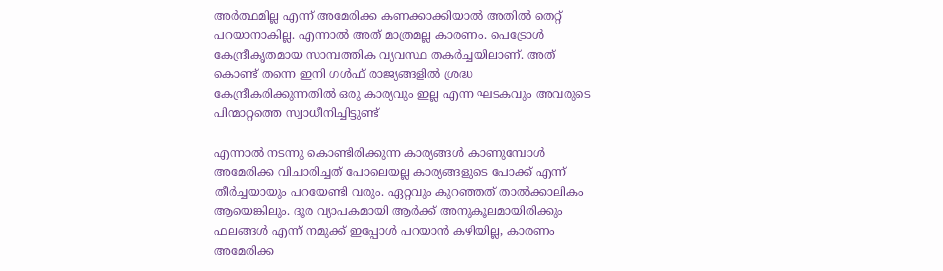അർത്ഥമില്ല എന്ന് അമേരിക്ക കണക്കാക്കിയാൽ അതിൽ തെറ്റ് പറയാനാകില്ല. എന്നാൽ അത് മാത്രമല്ല കാരണം. പെട്രോൾ കേന്ദ്രീകൃതമായ സാമ്പത്തിക വ്യവസ്ഥ തകർച്ചയിലാണ്. അത് കൊണ്ട് തന്നെ ഇനി ഗൾഫ് രാജ്യങ്ങളിൽ ശ്രദ്ധ കേന്ദ്രീകരിക്കുന്നതിൽ ഒരു കാര്യവും ഇല്ല എന്ന ഘടകവും അവരുടെ പിന്മാറ്റത്തെ സ്വാധീനിച്ചിട്ടുണ്ട്

എന്നാൽ നടന്നു കൊണ്ടിരിക്കുന്ന കാര്യങ്ങൾ കാണുമ്പോൾ അമേരിക്ക വിചാരിച്ചത് പോലെയല്ല കാര്യങ്ങളുടെ പോക്ക് എന്ന് തീർച്ചയായും പറയേണ്ടി വരും. ഏറ്റവും കുറഞ്ഞത് താൽക്കാലികം ആയെങ്കിലും. ദൂര വ്യാപകമായി ആർക്ക് അനുകൂലമായിരിക്കും ഫലങ്ങൾ എന്ന് നമുക്ക് ഇപ്പോൾ പറയാൻ കഴിയില്ല, കാരണം അമേരിക്ക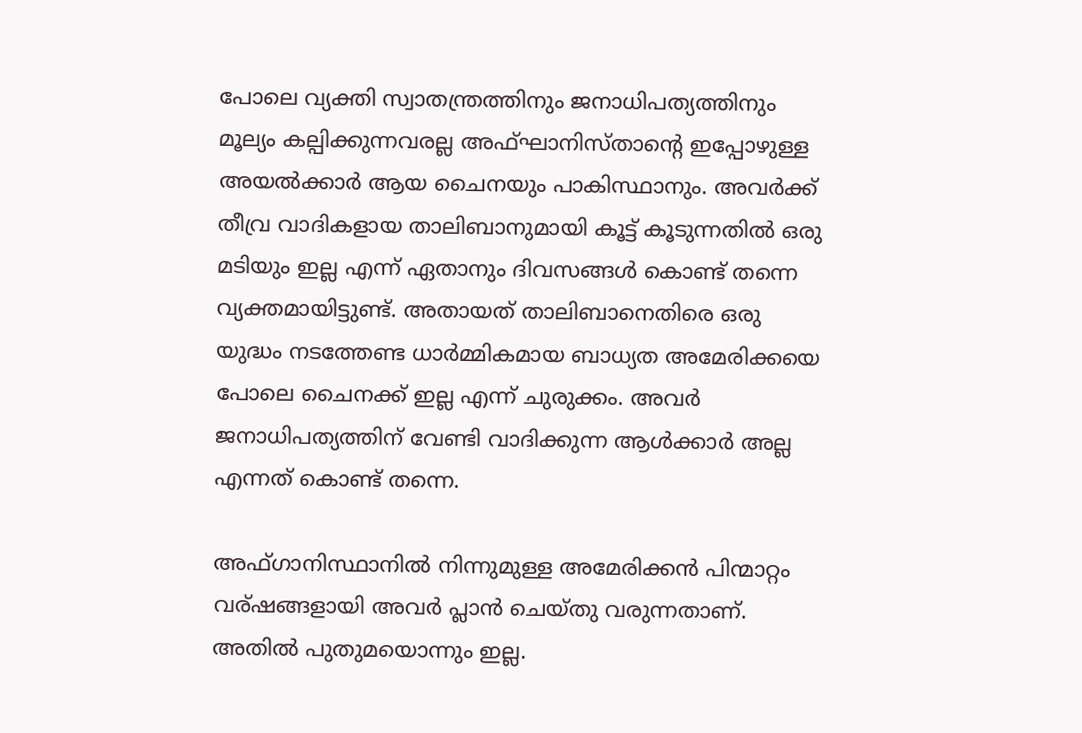പോലെ വ്യക്തി സ്വാതന്ത്രത്തിനും ജനാധിപത്യത്തിനും മൂല്യം കല്പിക്കുന്നവരല്ല അഫ്ഘാനിസ്താന്റെ ഇപ്പോഴുള്ള അയൽക്കാർ ആയ ചൈനയും പാകിസ്ഥാനും. അവർക്ക് തീവ്ര വാദികളായ താലിബാനുമായി കൂട്ട് കൂടുന്നതിൽ ഒരു മടിയും ഇല്ല എന്ന് ഏതാനും ദിവസങ്ങൾ കൊണ്ട് തന്നെ വ്യക്തമായിട്ടുണ്ട്. അതായത് താലിബാനെതിരെ ഒരു യുദ്ധം നടത്തേണ്ട ധാർമ്മികമായ ബാധ്യത അമേരിക്കയെ പോലെ ചൈനക്ക് ഇല്ല എന്ന് ചുരുക്കം. അവർ ജനാധിപത്യത്തിന് വേണ്ടി വാദിക്കുന്ന ആൾക്കാർ അല്ല എന്നത് കൊണ്ട് തന്നെ.

അഫ്‌ഗാനിസ്ഥാനിൽ നിന്നുമുള്ള അമേരിക്കൻ പിന്മാറ്റം വര്ഷങ്ങളായി അവർ പ്ലാൻ ചെയ്തു വരുന്നതാണ്. അതിൽ പുതുമയൊന്നും ഇല്ല.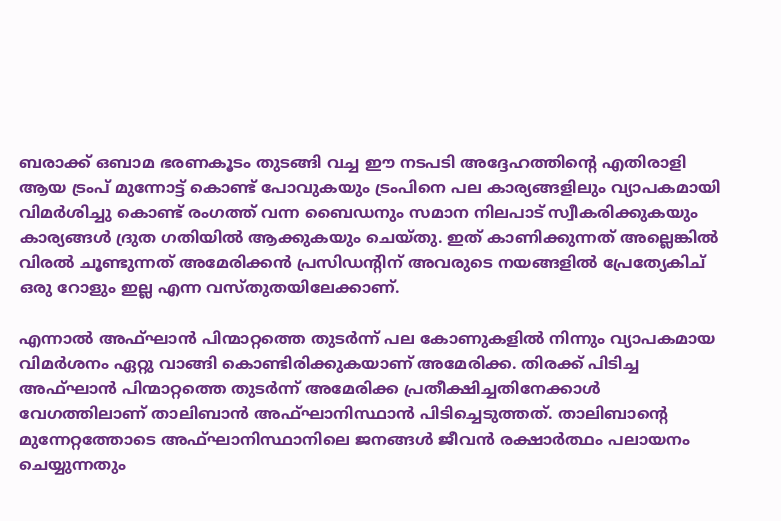ബരാക്ക് ഒബാമ ഭരണകൂടം തുടങ്ങി വച്ച ഈ നടപടി അദ്ദേഹത്തിന്റെ എതിരാളി ആയ ട്രംപ് മുന്നോട്ട് കൊണ്ട് പോവുകയും ട്രംപിനെ പല കാര്യങ്ങളിലും വ്യാപകമായി വിമർശിച്ചു കൊണ്ട് രംഗത്ത് വന്ന ബൈഡനും സമാന നിലപാട് സ്വീകരിക്കുകയും കാര്യങ്ങൾ ദ്രുത ഗതിയിൽ ആക്കുകയും ചെയ്തു. ഇത് കാണിക്കുന്നത് അല്ലെങ്കിൽ വിരൽ ചൂണ്ടുന്നത് അമേരിക്കൻ പ്രസിഡന്റിന് അവരുടെ നയങ്ങളിൽ പ്രേത്യേകിച് ഒരു റോളും ഇല്ല എന്ന വസ്തുതയിലേക്കാണ്.

എന്നാൽ അഫ്ഘാൻ പിന്മാറ്റത്തെ തുടർന്ന് പല കോണുകളിൽ നിന്നും വ്യാപകമായ വിമർശനം ഏറ്റു വാങ്ങി കൊണ്ടിരിക്കുകയാണ് അമേരിക്ക. തിരക്ക് പിടിച്ച അഫ്ഘാൻ പിന്മാറ്റത്തെ തുടർന്ന് അമേരിക്ക പ്രതീക്ഷിച്ചതിനേക്കാൾ വേഗത്തിലാണ് താലിബാൻ അഫ്ഘാനിസ്ഥാൻ പിടിച്ചെടുത്തത്. താലിബാന്റെ മുന്നേറ്റത്തോടെ അഫ്ഘാനിസ്ഥാനിലെ ജനങ്ങൾ ജീവൻ രക്ഷാർത്ഥം പലായനം ചെയ്യുന്നതും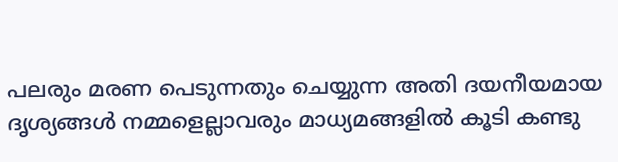പലരും മരണ പെടുന്നതും ചെയ്യുന്ന അതി ദയനീയമായ ദൃശ്യങ്ങൾ നമ്മളെല്ലാവരും മാധ്യമങ്ങളിൽ കൂടി കണ്ടു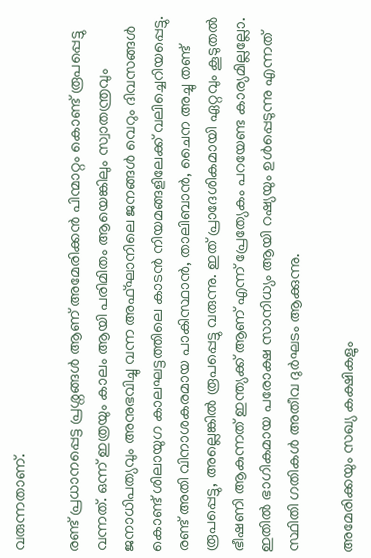വരുന്നതാണ്.

രണ്ട് പ്രധാനപ്പെട്ട പ്രശ്നങ്ങൾ ആണ് അമേരിക്കൻ പിന്മാറ്റം കൊണ്ട് രൂപപ്പെട്ടു വന്നത്. ഒന്ന് ഇത്രയും കാലം ആയി പരിമിതം ആയെങ്കിലും സ്വാതന്ത്രവും ജനാധിപത്യവും അനുഭവിച്ചു വന്ന അഫ്ഘാനിലെ ജനങ്ങൾ വെറും ദിവസങ്ങൾ കൊണ്ട് ശിലായുഗ കാലഘട്ടത്തിലെ കാടൻ നിയമങ്ങളിലേക്ക് വലിച്ചെറിയപ്പെട്ടു. രണ്ട് അതി വിനാശകരമായ പാകിസ്ഥാൻ, താലിബാൻ, ചൈന അച്ചു തണ്ട് രൂപപ്പെട്ടു, അല്ലെങ്കിൽ രൂപപ്പെട്ടു വരുന്നു. ഇത് പ്രാദേശികമായി ഏറ്റവും കൂടുതൽ ഭീഷണി ആകുന്നത് ഇന്ത്യക്ക് ആണ് എന്ന് പ്രേത്യേകം പറയേണ്ട കാര്യമില്ലല്ലോ. ഇതിൽ ഭാഗികമായ പരോക്ഷ സാനിധ്യം ആയി റഷ്യയും ഉൾപ്പെടുന്നു എന്നത് സ്ഥിതി ഗതികൾ അതീവ ദുർഘടം ആക്കുന്നു.

അമേരിക്കയും സഖ്യ കക്ഷികളും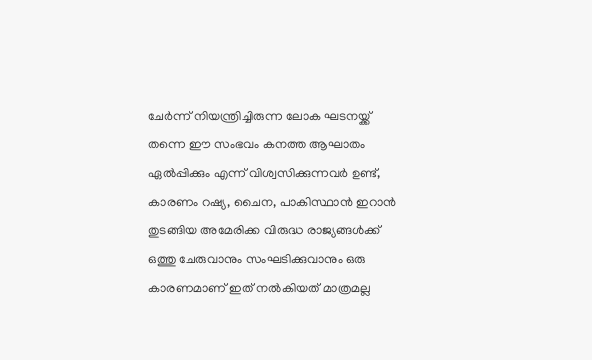ചേർന്ന് നിയന്ത്രിച്ചിരുന്ന ലോക ഘടനയ്ക്ക് തന്നെ ഈ സംഭവം കനത്ത ആഘാതം ഏൽപ്പിക്കും എന്ന് വിശ്വസിക്കുന്നവർ ഉണ്ട്, കാരണം റഷ്യ, ചൈന, പാകിസ്ഥാൻ ഇറാൻ തുടങ്ങിയ അമേരിക്ക വിരുദ്ധ രാജ്യങ്ങൾക്ക് ഒത്തു ചേരുവാനും സംഘടിക്കുവാനും ഒരു കാരണമാണ് ഇത് നൽകിയത് മാത്രമല്ല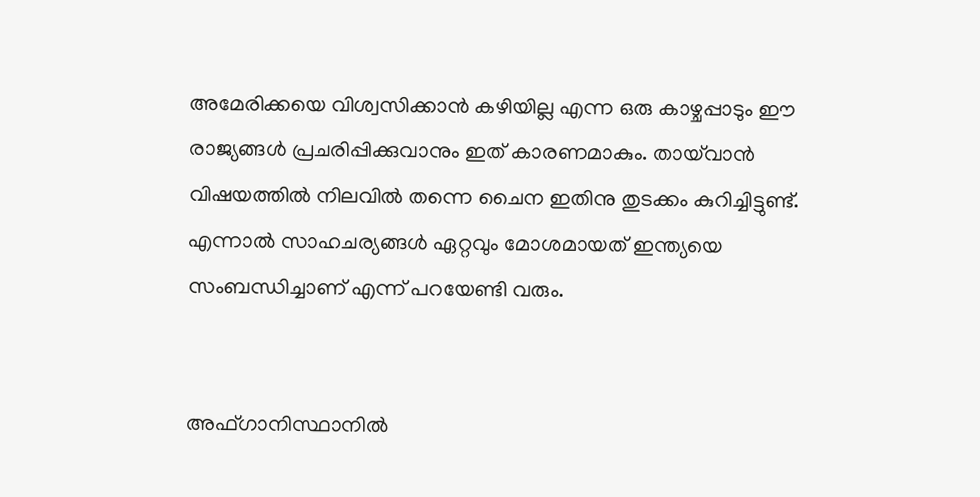അമേരിക്കയെ വിശ്വസിക്കാൻ കഴിയില്ല എന്ന ഒരു കാഴ്ചപ്പാടും ഈ രാജ്യങ്ങൾ പ്രചരിപ്പിക്കുവാനും ഇത് കാരണമാകും. തായ്‌വാൻ വിഷയത്തിൽ നിലവിൽ തന്നെ ചൈന ഇതിനു തുടക്കം കുറിച്ചിട്ടുണ്ട്. എന്നാൽ സാഹചര്യങ്ങൾ ഏറ്റവും മോശമായത് ഇന്ത്യയെ സംബന്ധിച്ചാണ് എന്ന് പറയേണ്ടി വരും.


അഫ്‌ഗാനിസ്ഥാനിൽ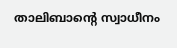താലിബാന്റെ സ്വാധീനം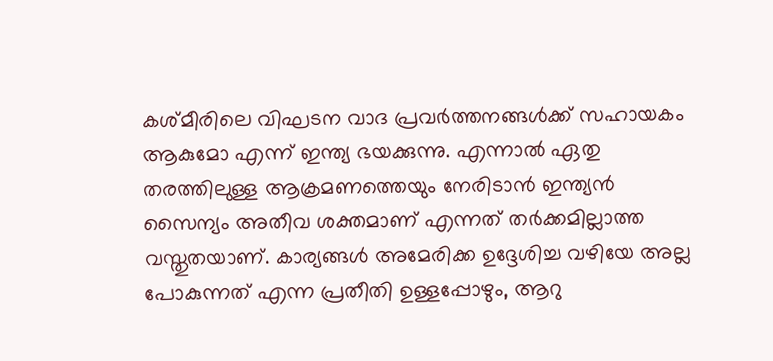കശ്മീരിലെ വിഘടന വാദ പ്രവർത്തനങ്ങൾക്ക് സഹായകം ആകുമോ എന്ന് ഇന്ത്യ ഭയക്കുന്നു. എന്നാൽ ഏതു തരത്തിലുള്ള ആക്രമണത്തെയും നേരിടാൻ ഇന്ത്യൻ സൈന്യം അതീവ ശക്തമാണ് എന്നത് തർക്കമില്ലാത്ത വസ്തുതയാണ്. കാര്യങ്ങൾ അമേരിക്ക ഉദ്ദേശിച്ച വഴിയേ അല്ല പോകുന്നത് എന്ന പ്രതീതി ഉള്ളപ്പോഴും, ആറു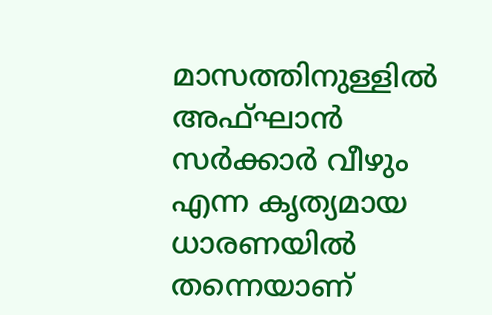മാസത്തിനുള്ളിൽ അഫ്ഘാൻ സർക്കാർ വീഴും എന്ന കൃത്യമായ ധാരണയിൽ തന്നെയാണ്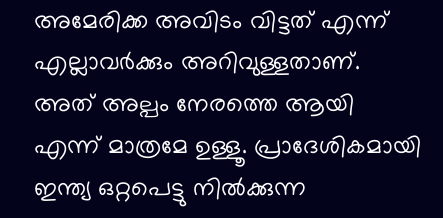അമേരിക്ക അവിടം വിട്ടത് എന്ന് എല്ലാവർക്കും അറിവുള്ളതാണ്. അത് അല്പം നേരത്തെ ആയി എന്ന് മാത്രമേ ഉള്ളൂ. പ്രാദേശികമായി ഇന്ത്യ ഒറ്റപെട്ടു നിൽക്കുന്ന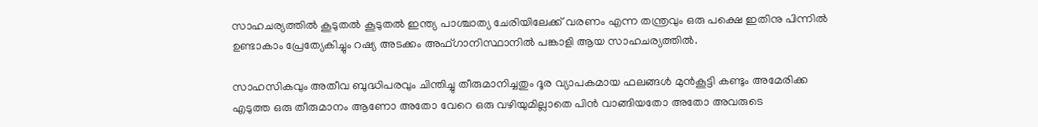സാഹചര്യത്തിൽ കൂടുതൽ കൂടുതൽ ഇന്ത്യ പാശ്ചാത്യ ചേരിയിലേക്ക് വരണം എന്ന തന്ത്രവും ഒരു പക്ഷെ ഇതിനു പിന്നിൽ ഉണ്ടാകാം പ്രേത്യേകിച്ചും റഷ്യ അടക്കം അഫ്‌ഗാനിസ്ഥാനിൽ പങ്കാളി ആയ സാഹചര്യത്തിൽ.

സാഹസികവും അതീവ ബുദ്ധിപരവും ചിന്തിച്ചു തീരുമാനിച്ചതും ദൂര വ്യാപകമായ ഫലങ്ങൾ മുൻകൂട്ടി കണ്ടും അമേരിക്ക എടുത്ത ഒരു തീരുമാനം ആണോ അതോ വേറെ ഒരു വഴിയുമില്ലാതെ പിൻ വാങ്ങിയതോ അതോ അവരുടെ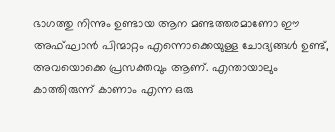ഭാഗത്തു നിന്നും ഉണ്ടായ ആന മണ്ടത്തരമാണോ ഈ അഫ്ഘാൻ പിന്മാറ്റം എന്നൊക്കെയുള്ള ചോദ്യങ്ങൾ ഉണ്ട്, അവയൊക്കെ പ്രസക്തവും ആണ്. എന്തായാലും കാത്തിരുന്ന് കാണാം എന്ന ഒരു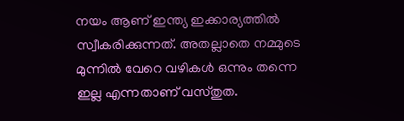നയം ആണ് ഇന്ത്യ ഇക്കാര്യത്തിൽ സ്വീകരിക്കുന്നത്. അതല്ലാതെ നമ്മുടെ മുന്നിൽ വേറെ വഴികൾ ഒന്നും തന്നെ ഇല്ല എന്നതാണ് വസ്തുത.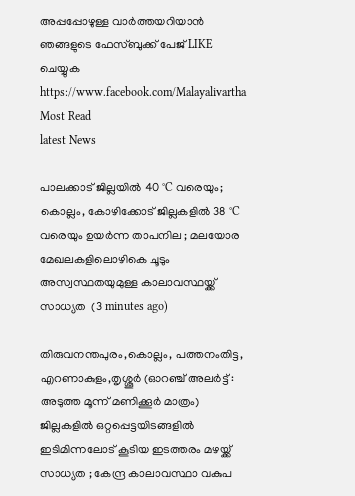അപ്പപ്പോഴുള്ള വാര്‍ത്തയറിയാന്‍ ഞങ്ങളുടെ ഫേസ്‌ബുക്ക്‌ പേജ് LIKE ചെയ്യുക
https://www.facebook.com/Malayalivartha
Most Read
latest News

പാലക്കാട് ജില്ലയിൽ 40 °C വരെയും; കൊല്ലം, കോഴിക്കോട് ജില്ലകളിൽ 38 °C വരെയും ഉയർന്ന താപനില ; മലയോര മേഖലകളിലൊഴികെ ചൂടും അസ്വസ്ഥതയുമുള്ള കാലാവസ്ഥയ്ക്ക് സാധ്യത  (3 minutes ago)

തിരുവനന്തപുരം,കൊല്ലം, പത്തനംതിട്ട, എറണാകുളം,തൃശ്ശൂർ (ഓറഞ്ച് അലർട്ട് : അടുത്ത മൂന്ന്‌ മണിക്കൂർ മാത്രം) ജില്ലകളിൽ ഒറ്റപ്പെട്ടയിടങ്ങളിൽ ഇടിമിന്നലോട് കൂടിയ ഇടത്തരം മഴയ്ക്ക് സാധ്യത ; കേന്ദ്ര കാലാവസ്ഥാ വകുപ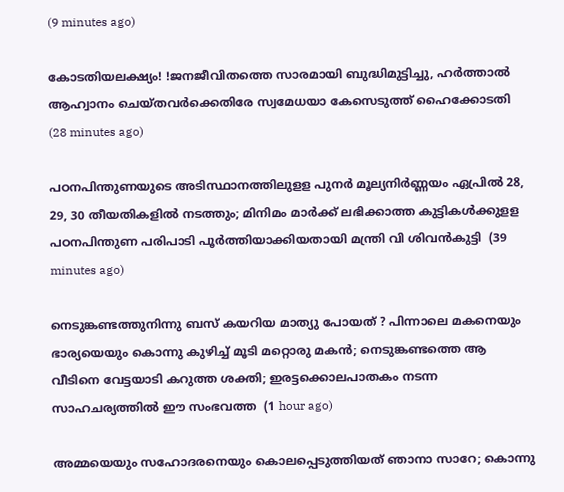(9 minutes ago)

കോടതിയലക്ഷ്യം! !ജനജീവിതത്തെ സാരമായി ബുദ്ധിമുട്ടിച്ചു, ഹർത്താൽ ആഹ്വാനം ചെയ്തവർക്കെതിരേ സ്വമേധയാ കേസെടുത്ത് ഹൈക്കോടതി  (28 minutes ago)

പഠനപിന്തുണയുടെ അടിസ്ഥാനത്തിലുളള പുനർ മൂല്യനിർണ്ണയം ഏപ്രിൽ 28, 29, 30 തീയതികളിൽ നടത്തും; മിനിമം മാർക്ക് ലഭിക്കാത്ത കുട്ടികൾക്കുളള പഠനപിന്തുണ പരിപാടി പൂർത്തിയാക്കിയതായി മന്ത്രി വി ശിവൻകുട്ടി  (39 minutes ago)

നെടുങ്കണ്ടത്തുനിന്നു ബസ് കയറിയ മാത്യു പോയത് ? പിന്നാലെ മകനെയും ഭാര്യയെയും കൊന്നു കുഴിച്ച് മൂടി മറ്റൊരു മകൻ; നെടുങ്കണ്ടത്തെ ആ വീടിനെ വേട്ടയാടി കറുത്ത ശക്തി; ഇരട്ടക്കൊലപാതകം നടന്ന സാഹചര്യത്തിൽ ഈ സംഭവത്ത  (1 hour ago)

അമ്മയെയും സഹോദരനെയും കൊലപ്പെടുത്തിയത് ഞാനാ സാറേ; കൊന്നു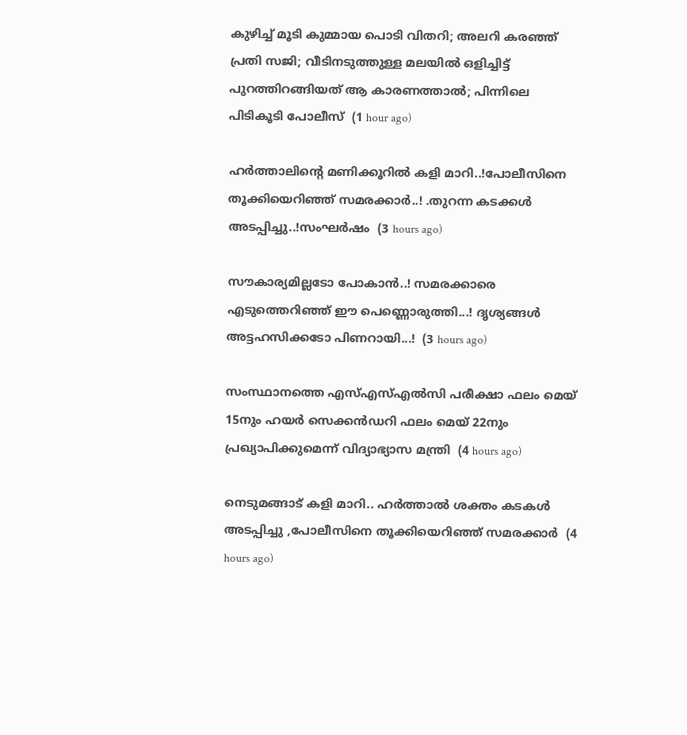കുഴിച്ച് മൂടി കുമ്മായ പൊടി വിതറി; അലറി കരഞ്ഞ് പ്രതി സജി; വീടിനടുത്തുള്ള മലയിൽ ഒളിച്ചിട്ട് പുറത്തിറങ്ങിയത് ആ കാരണത്താൽ; പിന്നിലെ പിടികൂടി പോലീസ്  (1 hour ago)

ഹർത്താലിന്റെ മണിക്കൂറിൽ കളി മാറി..!പോലീസിനെ തൂക്കിയെറിഞ്ഞ് സമരക്കാർ..! .തുറന്ന കടക്കൾ അടപ്പിച്ചു..!സംഘർഷം  (3 hours ago)

സൗകാര്യമില്ലടോ പോകാന്‍..! സമരക്കാരെ എടുത്തെറിഞ്ഞ് ഈ പെണ്ണൊരുത്തി...! ദൃശ്യങ്ങൾ അട്ടഹസിക്കടോ പിണറായി...!  (3 hours ago)

സംസ്ഥാനത്തെ എസ്എസ്എൽസി പരീക്ഷാ ഫലം മെയ് 15നും ഹയർ സെക്കൻഡറി ഫലം മെയ് 22നും പ്രഖ്യാപിക്കുമെന്ന് വിദ്യാഭ്യാസ മന്ത്രി  (4 hours ago)

നെടുമങ്ങാട് കളി മാറി.. ഹർത്താൽ ശക്തം കടകൾ അടപ്പിച്ചു ,പോലീസിനെ തൂക്കിയെറിഞ്ഞ് സമരക്കാർ  (4 hours ago)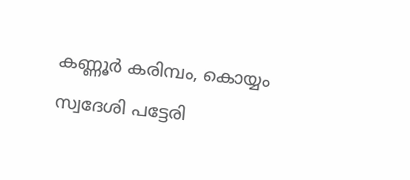കണ്ണൂർ കരിമ്പം, കൊയ്യം സ്വദേശി പട്ടേരി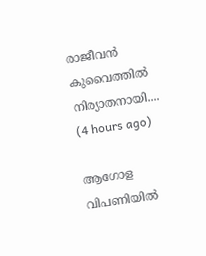രാജീവൻ കുവൈത്തിൽ നിര്യാതനായി....  (4 hours ago)

ആഗോള വിപണിയില്‍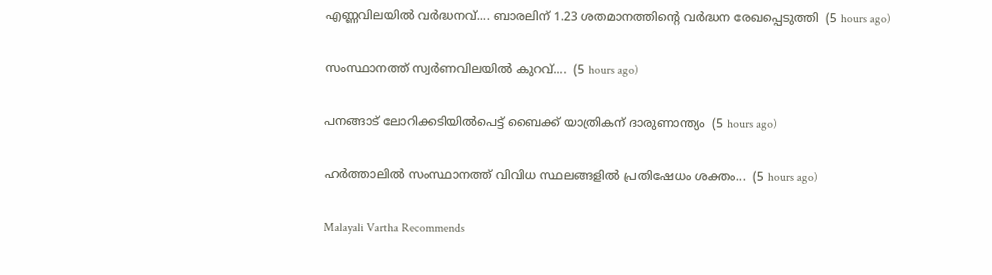എണ്ണവിലയിൽ വർദ്ധനവ്.... ബാരലിന് 1.23 ശതമാനത്തിന്റെ വര്‍ദ്ധന രേഖപ്പെടുത്തി  (5 hours ago)

സംസ്ഥാനത്ത് സ്വർണവിലയിൽ കുറവ്....  (5 hours ago)

പനങ്ങാട് ലോറിക്കടിയിൽപെട്ട് ബൈക്ക് യാത്രികന് ദാരുണാന്ത്യം  (5 hours ago)

ഹർത്താലിൽ സംസ്ഥാനത്ത് വിവിധ സ്ഥലങ്ങളിൽ പ്രതിഷേധം ശക്തം...  (5 hours ago)

Malayali Vartha Recommends